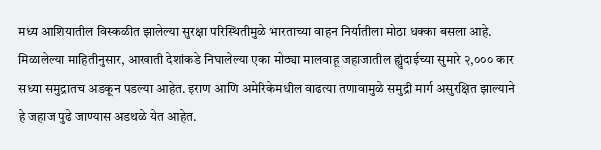मध्य आशियातील विस्कळीत झालेल्या सुरक्षा परिस्थितीमुळे भारताच्या वाहन निर्यातीला मोठा धक्का बसला आहे. मिळालेल्या माहितीनुसार, आखाती देशांकडे निघालेल्या एका मोठ्या मालवाहू जहाजातील ह्युंदाईच्या सुमारे २,००० कार सध्या समुद्रातच अडकून पडल्या आहेत. इराण आणि अमेरिकेमधील वाढत्या तणावामुळे समुद्री मार्ग असुरक्षित झाल्याने हे जहाज पुढे जाण्यास अडथळे येत आहेत.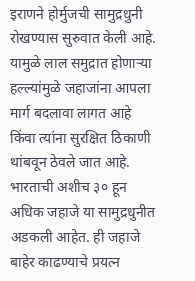इराणने होर्मुजची सामुद्रधुनी रोखण्यास सुरुवात केली आहे. यामुळे लाल समुद्रात होणाऱ्या हल्ल्यांमुळे जहाजांना आपला मार्ग बदलावा लागत आहे किंवा त्यांना सुरक्षित ठिकाणी थांबवून ठेवले जात आहे. भारताची अशीच ३० हून अधिक जहाजे या सामुद्रधुनीत अडकली आहेत. ही जहाजे बाहेर काढण्याचे प्रयत्न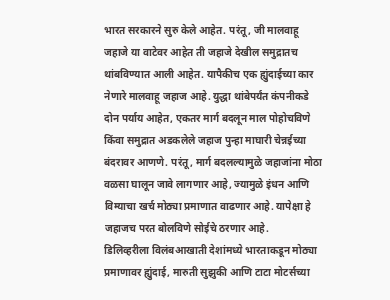भारत सरकारने सुरु केले आहेत. परंतू, जी मालवाहू जहाजे या वाटेवर आहेत ती जहाजे देखील समुद्रातच थांबविण्यात आली आहेत. यापैकीच एक ह्युंदाईच्या कार नेणारे मालवाहू जहाज आहे. युद्धा थांबेपर्यंत कंपनीकडे दोन पर्याय आहेत, एकतर मार्ग बदलून माल पोहोचविणे किंवा समुद्रात अडकलेले जहाज पुन्हा माघारी चेन्नईच्या बंदरावर आणणे. परंतू, मार्ग बदलल्यामुळे जहाजांना मोठा वळसा घालून जावे लागणार आहे, ज्यामुळे इंधन आणि विम्याचा खर्च मोठ्या प्रमाणात वाढणार आहे. यापेक्षा हे जहाजच परत बोलविणे सोईचे ठरणार आहे.
डिलिव्हरीला विलंबआखाती देशांमध्ये भारताकडून मोठ्या प्रमाणावर ह्युंदाई, मारुती सुझुकी आणि टाटा मोटर्सच्या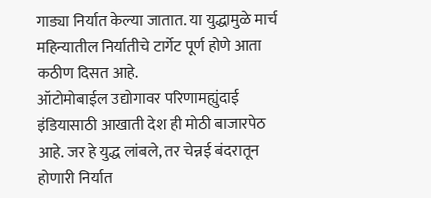गाड्या निर्यात केल्या जातात. या युद्धामुळे मार्च महिन्यातील निर्यातीचे टार्गेट पूर्ण होणे आता कठीण दिसत आहे.
ऑटोमोबाईल उद्योगावर परिणामह्युंदाई इंडियासाठी आखाती देश ही मोठी बाजारपेठ आहे. जर हे युद्ध लांबले, तर चेन्नई बंदरातून होणारी निर्यात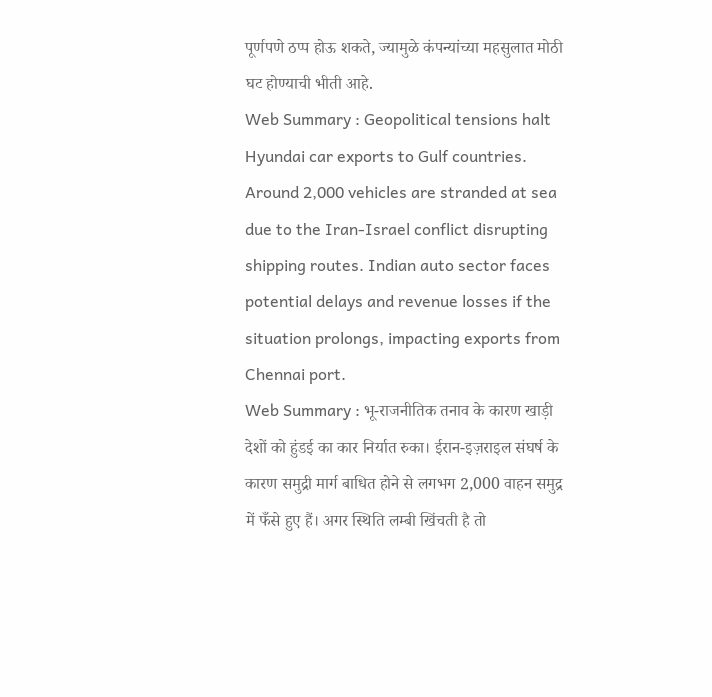पूर्णपणे ठप्प होऊ शकते, ज्यामुळे कंपन्यांच्या महसुलात मोठी घट होण्याची भीती आहे.
Web Summary : Geopolitical tensions halt Hyundai car exports to Gulf countries. Around 2,000 vehicles are stranded at sea due to the Iran-Israel conflict disrupting shipping routes. Indian auto sector faces potential delays and revenue losses if the situation prolongs, impacting exports from Chennai port.
Web Summary : भू-राजनीतिक तनाव के कारण खाड़ी देशों को हुंडई का कार निर्यात रुका। ईरान-इज़राइल संघर्ष के कारण समुद्री मार्ग बाधित होने से लगभग 2,000 वाहन समुद्र में फँसे हुए हैं। अगर स्थिति लम्बी खिंचती है तो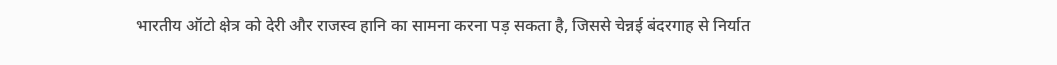भारतीय ऑटो क्षेत्र को देरी और राजस्व हानि का सामना करना पड़ सकता है, जिससे चेन्नई बंदरगाह से निर्यात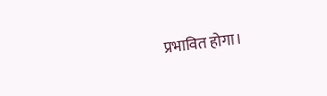प्रभावित होगा।